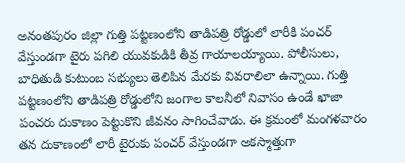అనంతపురం జిల్లా గుత్తి పట్టణంలోని తాడిపత్రి రోడ్డులో లారీకి పంచర్ వేస్తుండగా టైరు పగిలి యువకుడికి తీవ్ర గాయాలయ్యాయి. పోలీసులు, బాధితుడి కుటుంబ సభ్యులు తెలిపిన మేరకు వివరాలిలా ఉన్నాయి. గుత్తి పట్టణంలోని తాడిపత్రి రోడ్డులోని జంగాల కాలనీలో నివాసం ఉండే ఖాజా పంచరు దుకాణం పెట్టుకొని జీవనం సాగించేవాడు. ఈ క్రమంలో మంగళవారం తన దుకాణంలో లారీ టైరుకు పంచర్ వేస్తుండగా అకస్మాత్తుగా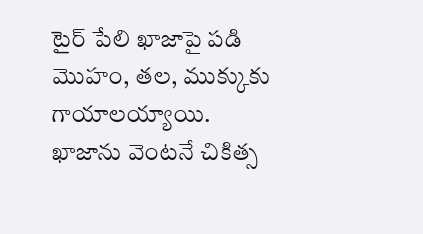టైర్ పేలి ఖాజాపై పడి మొహం, తల, ముక్కుకు గాయాలయ్యాయి. ఖాజాను వెంటనే చికిత్స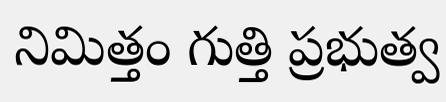నిమిత్తం గుత్తి ప్రభుత్వ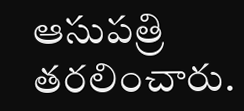ఆసుపత్రి తరలించారు.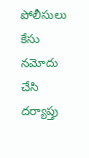పోలీసులు కేసు నమోదు చేసి దర్యాప్తు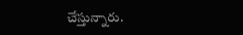చేస్తున్నారు.